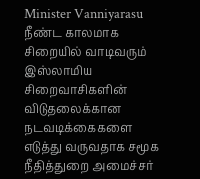Minister Vanniyarasu
நீண்ட காலமாக சிறையில் வாடிவரும் இஸ்லாமிய சிறைவாசிகளின் விடுதலைக்கான நடவடிக்கைகளை எடுத்து வருவதாக சமூக நீதித்துறை அமைச்சர்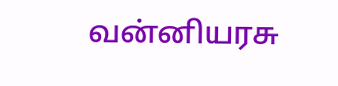வன்னியரசு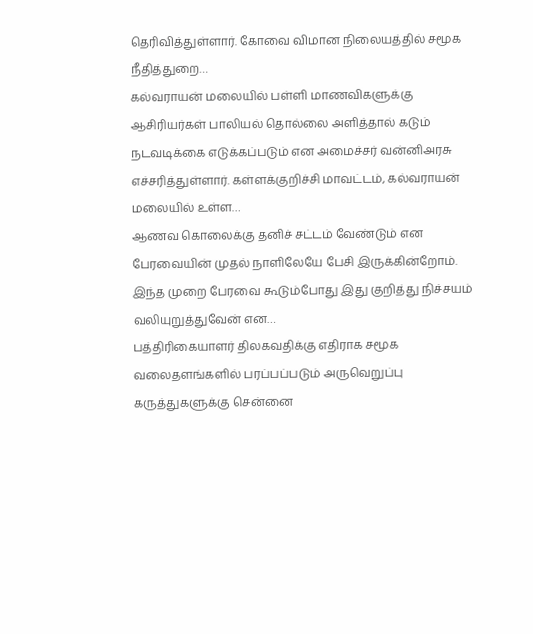தெரிவித்துள்ளார். கோவை விமான நிலையத்தில் சமூக நீதித்துறை…
கல்வராயன் மலையில் பள்ளி மாணவிகளுக்கு ஆசிரியர்கள் பாலியல் தொல்லை அளித்தால் கடும் நடவடிக்கை எடுக்கப்படும் என அமைச்சர் வன்னிஅரசு எச்சரித்துள்ளார். கள்ளக்குறிச்சி மாவட்டம், கல்வராயன் மலையில் உள்ள…
ஆணவ கொலைக்கு தனிச் சட்டம் வேண்டும் என பேரவையின் முதல் நாளிலேயே பேசி இருக்கின்றோம். இந்த முறை பேரவை கூடும்போது இது குறித்து நிச்சயம் வலியுறுத்துவேன் என…
பத்திரிகையாளர் திலகவதிக்கு எதிராக சமூக வலைதளங்களில் பரப்பப்படும் அருவெறுப்பு கருத்துகளுக்கு சென்னை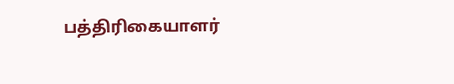பத்திரிகையாளர்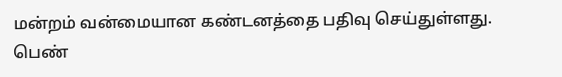மன்றம் வன்மையான கண்டனத்தை பதிவு செய்துள்ளது. பெண்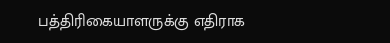பத்திரிகையாளருக்கு எதிராக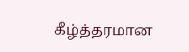கீழ்த்தரமான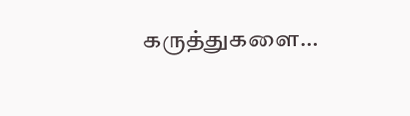கருத்துகளை…